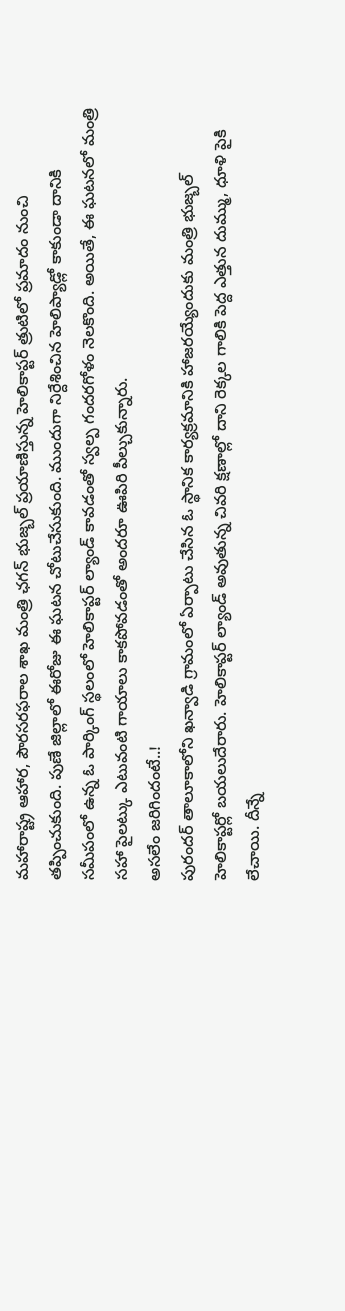మహారాష్ట్ర ఆహార, పౌరసరఫరాల శాఖ మంత్రి ఛగన్ భుజ్బల్ ప్రయాణిస్తున్న హెలికాప్టర్ త్రుటిలో ప్రమాదం నుంచి తప్పించుకుంది. పుణే జిల్లాలో ఈరోజు ఈ ఘటన చోటుచేసుకుంది. ముందుగా నిర్దేశించిన హెలిప్యాడ్లో కాకుండా దానికి సమీపంలో ఉన్న ఓ పార్కింగ్ స్థలంలో హెలికాప్టర్ ల్యాండ్ కావడంతో స్వల్ప గందరగోళం నెలకొంది. అయితే, ఈ ఘటనలో మంత్రి సహా పైలట్కు ఎటువంటి గాయాలు కాకపోవడంతో అందరూ ఊపిరి పీల్చుకున్నారు.
అసలేం జరిగిందంటే..!
పురందర్ తాలూకాలోని ఖన్వాడి గ్రామంలో ఏర్పాటు చేసిన ఓ స్థానిక కార్యక్రమానికి హాజరయ్యేందుకు మంత్రి భుజ్బల్ హెలికాప్టర్లో బయలుదేరారు. హెలికాప్టర్ ల్యాండ్ అవుతున్న చివరి క్షణాల్లో దాని రెక్కల గాలికి పెద్ద ఎత్తున దుమ్ము, ధూళి పైకి లేచాయి. దీన్నే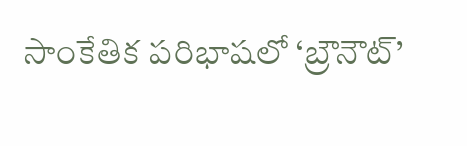సాంకేతిక పరిభాషలో ‘బ్రౌనౌట్’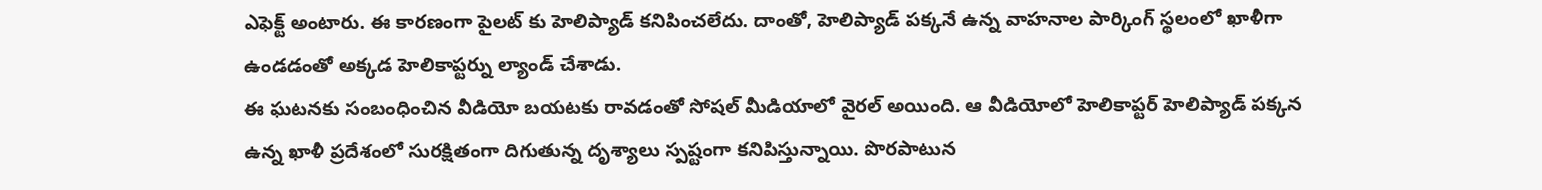ఎఫెక్ట్ అంటారు. ఈ కారణంగా పైలట్ కు హెలిప్యాడ్ కనిపించలేదు. దాంతో, హెలిప్యాడ్ పక్కనే ఉన్న వాహనాల పార్కింగ్ స్థలంలో ఖాళీగా ఉండడంతో అక్కడ హెలికాప్టర్ను ల్యాండ్ చేశాడు.
ఈ ఘటనకు సంబంధించిన వీడియో బయటకు రావడంతో సోషల్ మీడియాలో వైరల్ అయింది. ఆ వీడియోలో హెలికాప్టర్ హెలిప్యాడ్ పక్కన ఉన్న ఖాళీ ప్రదేశంలో సురక్షితంగా దిగుతున్న దృశ్యాలు స్పష్టంగా కనిపిస్తున్నాయి. పొరపాటున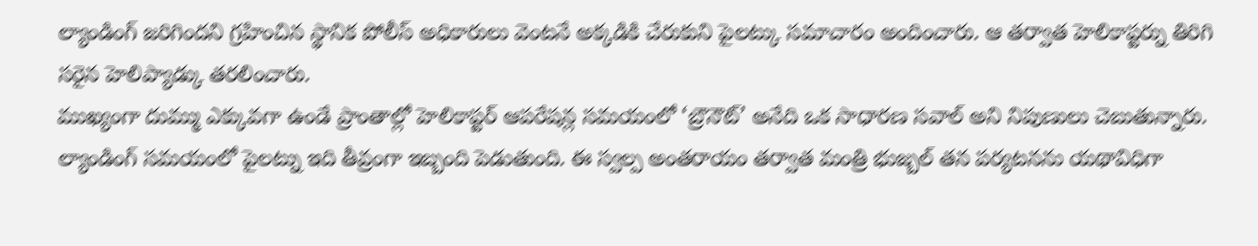ల్యాండింగ్ జరిగిందని గ్రహించిన స్థానిక పోలీస్ అధికారులు వెంటనే అక్కడికి చేరుకుని పైలట్కు సమాచారం అందించారు. ఆ తర్వాత హెలికాప్టర్ను తిరిగి సరైన హెలిప్యాడ్కు తరలించారు.
ముఖ్యంగా దుమ్ము ఎక్కువగా ఉండే ప్రాంతాల్లో హెలికాప్టర్ ఆపరేషన్ల సమయంలో ‘బ్రౌనౌట్’ అనేది ఒక సాధారణ సవాల్ అని నిపుణులు చెబుతున్నారు. ల్యాండింగ్ సమయంలో పైలట్ను ఇది తీవ్రంగా ఇబ్బంది పెడుతుంది. ఈ స్వల్ప అంతరాయం తర్వాత మంత్రి భుజ్బల్ తన పర్యటనను యథావిధిగా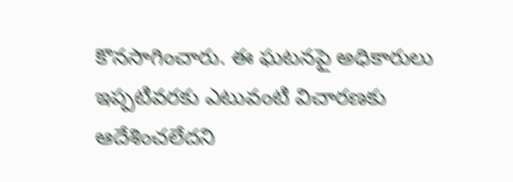కొనసాగించారు. ఈ ఘటనపై అధికారులు ఇప్పటివరకు ఎటువంటి విచారణకు ఆదేశించలేదని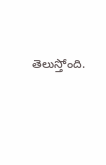తెలుస్తోంది.